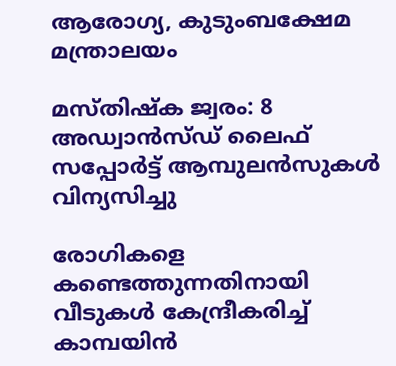ആരോഗ്യ, കുടുംബക്ഷേമ മന്ത്രാലയം

മസ്തിഷ്‌ക ജ്വരം: 8 അഡ്വാന്‍സ്ഡ് ലൈഫ് സപ്പോര്‍ട്ട് ആമ്പുലന്‍സുകള്‍ വിന്യസിച്ചു

രോഗികളെ കണ്ടെത്തുന്നതിനായി വീടുകള്‍ കേന്ദ്രീകരിച്ച് കാമ്പയിന്‍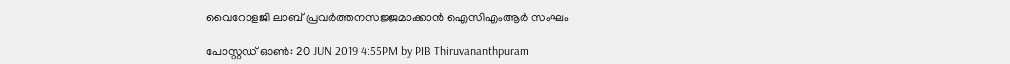വൈറോളജി ലാബ് പ്രവര്‍ത്തനസജ്ജമാക്കാന്‍ ഐസിഎംആര്‍ സംഘം

പോസ്റ്റഡ് ഓണ്‍: 20 JUN 2019 4:55PM by PIB Thiruvananthpuram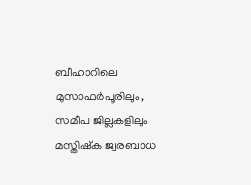ബീഹാറിലെ മുസാഫര്‍പൂരിലും, സമീപ ജില്ലകളിലും മസ്തിഷ്‌ക ജ്വരബാധ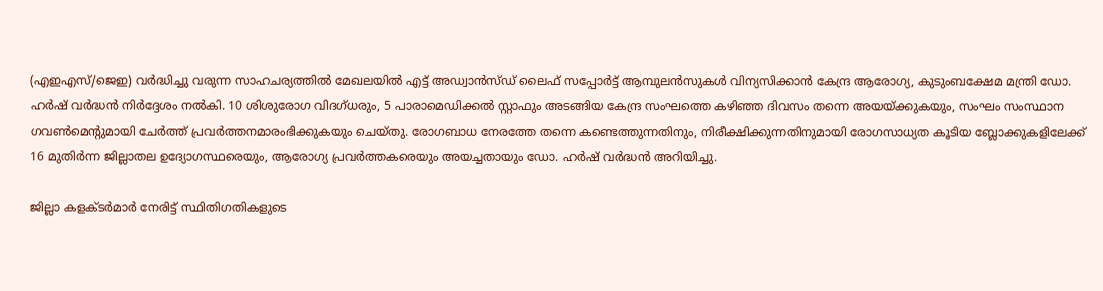(എഇഎസ്/ജെഇ) വര്‍ദ്ധിച്ചു വരുന്ന സാഹചര്യത്തില്‍ മേഖലയില്‍ എട്ട് അഡ്വാന്‍സ്ഡ് ലൈഫ് സപ്പോര്‍ട്ട് ആമ്പുലന്‍സുകള്‍ വിന്യസിക്കാന്‍ കേന്ദ്ര ആരോഗ്യ, കുടുംബക്ഷേമ മന്ത്രി ഡോ. ഹര്‍ഷ് വര്‍ദ്ധന്‍ നിര്‍ദ്ദേശം നല്‍കി. 10 ശിശുരോഗ വിദഗ്ധരും, 5 പാരാമെഡിക്കല്‍ സ്റ്റാഫും അടങ്ങിയ കേന്ദ്ര സംഘത്തെ കഴിഞ്ഞ ദിവസം തന്നെ അയയ്ക്കുകയും, സംഘം സംസ്ഥാന ഗവണ്‍മെന്റുമായി ചേര്‍ത്ത് പ്രവര്‍ത്തനമാരംഭിക്കുകയും ചെയ്തു. രോഗബാധ നേരത്തേ തന്നെ കണ്ടെത്തുന്നതിനും, നിരീക്ഷിക്കുന്നതിനുമായി രോഗസാധ്യത കൂടിയ ബ്ലോക്കുകളിലേക്ക് 16 മുതിര്‍ന്ന ജില്ലാതല ഉദ്യോഗസ്ഥരെയും, ആരോഗ്യ പ്രവര്‍ത്തകരെയും അയച്ചതായും ഡോ. ഹര്‍ഷ് വര്‍ദ്ധന്‍ അറിയിച്ചു.

ജില്ലാ കളക്ടര്‍മാര്‍ നേരിട്ട് സ്ഥിതിഗതികളുടെ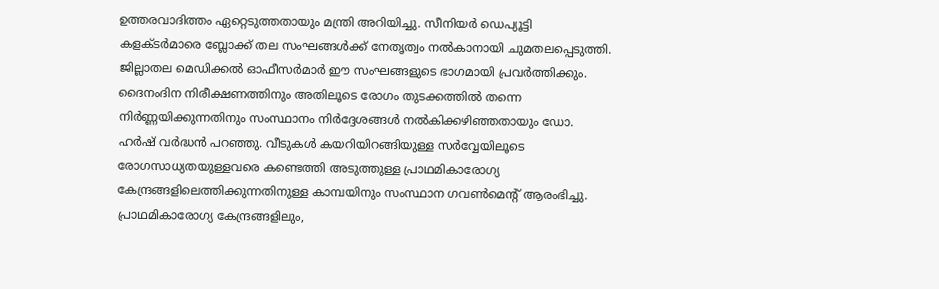ഉത്തരവാദിത്തം ഏറ്റെടുത്തതായും മന്ത്രി അറിയിച്ചു. സീനിയര്‍ ഡെപ്യൂട്ടി കളക്ടര്‍മാരെ ബ്ലോക്ക് തല സംഘങ്ങള്‍ക്ക് നേതൃത്വം നല്‍കാനായി ചുമതലപ്പെടുത്തി. ജില്ലാതല മെഡിക്കല്‍ ഓഫീസര്‍മാര്‍ ഈ സംഘങ്ങളുടെ ഭാഗമായി പ്രവര്‍ത്തിക്കും. ദൈനംദിന നിരീക്ഷണത്തിനും അതിലൂടെ രോഗം തുടക്കത്തില്‍ തന്നെ നിര്‍ണ്ണയിക്കുന്നതിനും സംസ്ഥാനം നിര്‍ദ്ദേശങ്ങള്‍ നല്‍കിക്കഴിഞ്ഞതായും ഡോ. ഹര്‍ഷ് വര്‍ദ്ധന്‍ പറഞ്ഞു. വീടുകള്‍ കയറിയിറങ്ങിയുള്ള സര്‍വ്വേയിലൂടെ രോഗസാധ്യതയുള്ളവരെ കണ്ടെത്തി അടുത്തുള്ള പ്രാഥമികാരോഗ്യ കേന്ദ്രങ്ങളിലെത്തിക്കുന്നതിനുള്ള കാമ്പയിനും സംസ്ഥാന ഗവണ്‍മെന്റ് ആരംഭിച്ചു. പ്രാഥമികാരോഗ്യ കേന്ദ്രങ്ങളിലും,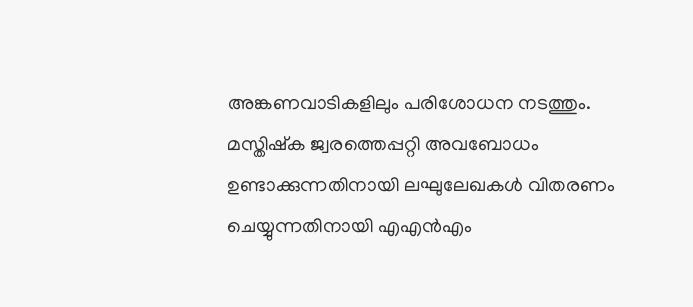അങ്കണവാടികളിലും പരിശോധന നടത്തും. മസ്തിഷ്‌ക ജ്വരത്തെപ്പറ്റി അവബോധം ഉണ്ടാക്കുന്നതിനായി ലഘുലേഖകള്‍ വിതരണം ചെയ്യുന്നതിനായി എഎന്‍എം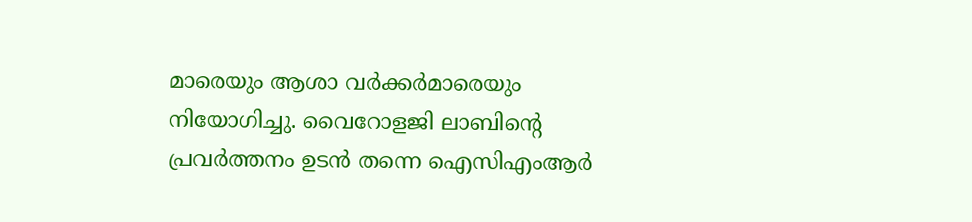മാരെയും ആശാ വര്‍ക്കര്‍മാരെയും നിയോഗിച്ചു. വൈറോളജി ലാബിന്റെ പ്രവര്‍ത്തനം ഉടന്‍ തന്നെ ഐസിഎംആര്‍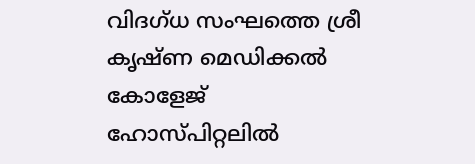വിദഗ്ധ സംഘത്തെ ശ്രീ കൃഷ്ണ മെഡിക്കല്‍ കോളേജ് ഹോസ്പിറ്റലില്‍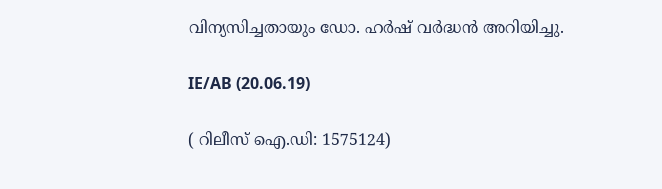വിന്യസിച്ചതായും ഡോ. ഹര്‍ഷ് വര്‍ദ്ധന്‍ അറിയിച്ചു.

IE/AB (20.06.19)

( റിലീസ് ഐ.ഡി: 1575124)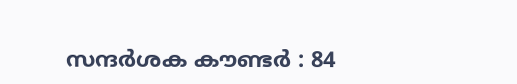സന്ദര്‍ശക കൗണ്ടര്‍ : 84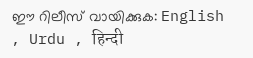ഈ റിലീസ് വായിക്കുക: English , Urdu , हिन्दी